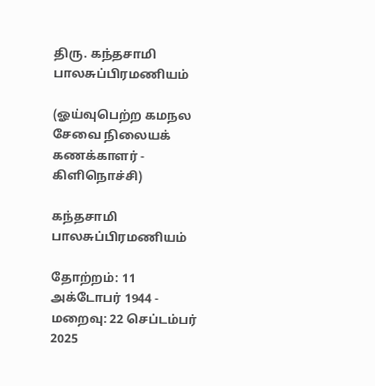திரு. கந்தசாமி பாலசுப்பிரமணியம்

(ஓய்வுபெற்ற கமநல சேவை நிலையக் கணக்காளர் - கிளிநொச்சி)

கந்தசாமி பாலசுப்பிரமணியம்

தோற்றம்: 11 அக்டோபர் 1944 - மறைவு: 22 செப்டம்பர் 2025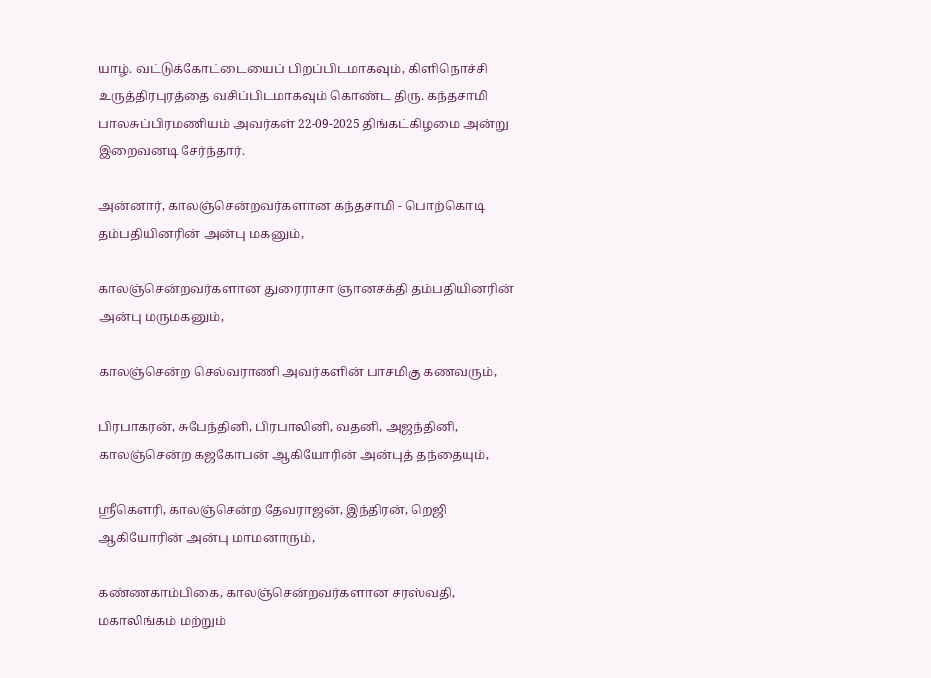யாழ். வட்டுக்கோட்டையைப் பிறப்பிடமாகவும், கிளிநொச்சி உருத்திரபுரத்தை வசிப்பிடமாகவும் கொண்ட திரு. கந்தசாமி பாலசுப்பிரமணியம் அவர்கள் 22-09-2025 திங்கட்கிழமை அன்று இறைவனடி சேர்ந்தார்.

அன்னார், காலஞ்சென்றவர்களான கந்தசாமி - பொற்கொடி தம்பதியினரின் அன்பு மகனும்,

காலஞ்சென்றவர்களான துரைராசா ஞானசக்தி தம்பதியினரின் அன்பு மருமகனும்,

காலஞ்சென்ற செல்வராணி அவர்களின் பாசமிகு கணவரும்,

பிரபாகரன், சுபேந்தினி, பிரபாலினி, வதனி, அஜந்தினி, காலஞ்சென்ற கஜகோபன் ஆகியோரின் அன்புத் தந்தையும்,

ஸ்ரீகெளரி, காலஞ்சென்ற தேவராஜன், இந்திரன், றெஜி ஆகியோரின் அன்பு மாமனாரும்,

கண்ணகாம்பிகை, காலஞ்சென்றவர்களான சரஸ்வதி, மகாலிங்கம் மற்றும்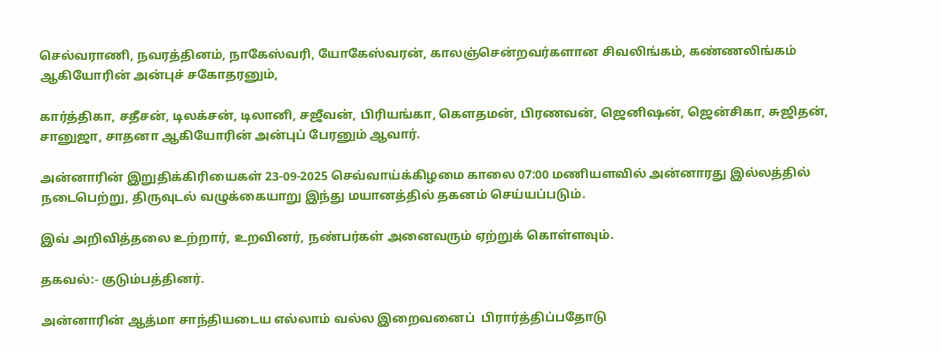செல்வராணி, நவரத்தினம், நாகேஸ்வரி, யோகேஸ்வரன், காலஞ்சென்றவர்களான சிவலிங்கம், கண்ணலிங்கம் ஆகியோரின் அன்புச் சகோதரனும்,

கார்த்திகா, சதீசன், டிலக்சன், டிலானி, சஜீவன், பிரியங்கா, கெளதமன், பிரணவன், ஜெனிஷன், ஜென்சிகா, சுஜிதன், சானுஜா, சாதனா ஆகியோரின் அன்புப் பேரனும் ஆவார்.

அன்னாரின் இறுதிக்கிரியைகள் 23-09-2025 செவ்வாய்க்கிழமை காலை 07:00 மணியளவில் அன்னாரது இல்லத்தில் நடைபெற்று, திருவுடல் வழுக்கையாறு இந்து மயானத்தில் தகனம் செய்யப்படும்.

இவ் அறிவித்தலை உற்றார், உறவினர், நண்பர்கள் அனைவரும் ஏற்றுக் கொள்ளவும்.

தகவல்:- குடும்பத்தினர்.

அன்னாரின் ஆத்மா சாந்தியடைய எல்லாம் வல்ல இறைவனைப்  பிரார்த்திப்பதோடு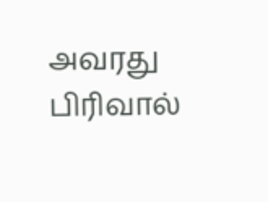அவரது பிரிவால்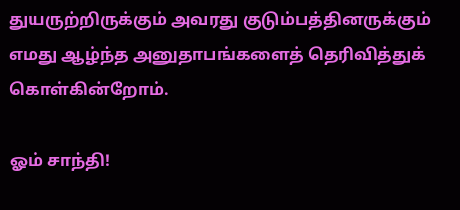துயருற்றிருக்கும் அவரது குடும்பத்தினருக்கும் எமது ஆழ்ந்த அனுதாபங்களைத் தெரிவித்துக் கொள்கின்றோம்.

ஓம் சாந்தி!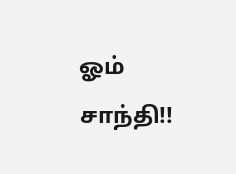ஓம் சாந்தி!!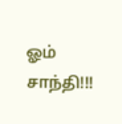ஓம் சாந்தி!!!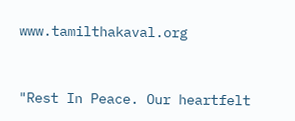www.tamilthakaval.org


"Rest In Peace. Our heartfelt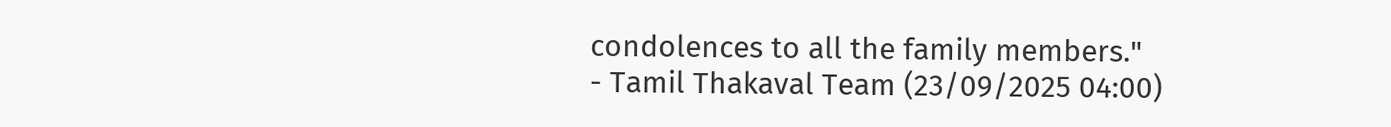condolences to all the family members."
- Tamil Thakaval Team (23/09/2025 04:00)